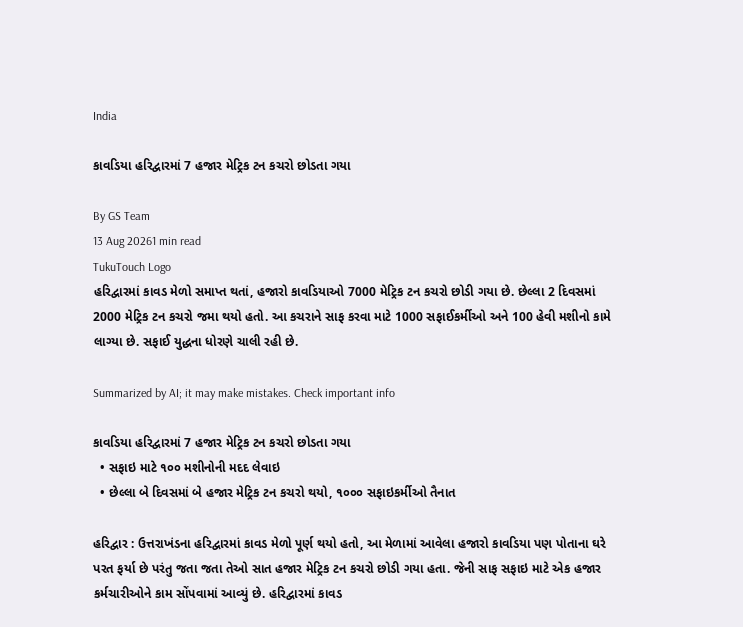India

કાવડિયા હરિદ્વારમાં 7 હજાર મેટ્રિક ટન કચરો છોડતા ગયા

By GS Team
13 Aug 20261 min read
TukuTouch Logo
હરિદ્વારમાં કાવડ મેળો સમાપ્ત થતાં, હજારો કાવડિયાઓ 7000 મેટ્રિક ટન કચરો છોડી ગયા છે. છેલ્લા 2 દિવસમાં 2000 મેટ્રિક ટન કચરો જમા થયો હતો. આ કચરાને સાફ કરવા માટે 1000 સફાઈકર્મીઓ અને 100 હેવી મશીનો કામે લાગ્યા છે. સફાઈ યુદ્ધના ધોરણે ચાલી રહી છે.

Summarized by AI; it may make mistakes. Check important info

કાવડિયા હરિદ્વારમાં 7 હજાર મેટ્રિક ટન કચરો છોડતા ગયા
  • સફાઇ માટે ૧૦૦ મશીનોની મદદ લેવાઇ
  • છેલ્લા બે દિવસમાં બે હજાર મેટ્રિક ટન કચરો થયો, ૧૦૦૦ સફાઇકર્મીઓ તૈનાત

હરિદ્વાર : ઉત્તરાખંડના હરિદ્વારમાં કાવડ મેળો પૂર્ણ થયો હતો, આ મેળામાં આવેલા હજારો કાવડિયા પણ પોતાના ઘરે પરત ફર્યા છે પરંતુ જતા જતા તેઓ સાત હજાર મેટ્રિક ટન કચરો છોડી ગયા હતા. જેની સાફ સફાઇ માટે એક હજાર કર્મચારીઓને કામ સોંપવામાં આવ્યું છે. હરિદ્વારમાં કાવડ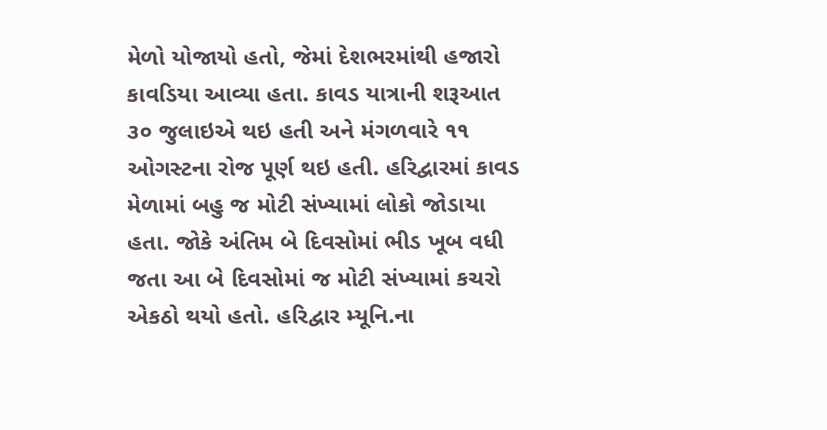મેળો યોજાયો હતો, જેમાં દેશભરમાંથી હજારો કાવડિયા આવ્યા હતા. કાવડ યાત્રાની શરૂઆત ૩૦ જુલાઇએ થઇ હતી અને મંગળવારે ૧૧ ઓગસ્ટના રોજ પૂર્ણ થઇ હતી. હરિદ્વારમાં કાવડ મેળામાં બહુ જ મોટી સંખ્યામાં લોકો જોડાયા હતા. જોકે અંતિમ બે દિવસોમાં ભીડ ખૂબ વધી જતા આ બે દિવસોમાં જ મોટી સંખ્યામાં કચરો એકઠો થયો હતો. હરિદ્વાર મ્યૂનિ.ના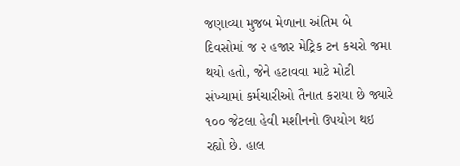જણાવ્યા મુજબ મેળાના અંતિમ બે દિવસોમાં જ ૨ હજાર મેટ્રિક ટન કચરો જમા થયો હતો, જેને હટાવવા માટે મોટી સંખ્યામાં કર્મચારીઓ તૈનાત કરાયા છે જ્યારે ૧૦૦ જેટલા હેવી મશીનનો ઉપયોગ થઇ રહ્યો છે. હાલ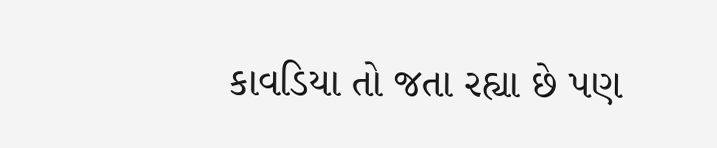કાવડિયા તો જતા રહ્યા છે પણ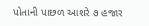પોતાની પાછળ આશરે ૭ હજાર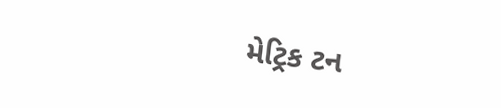મેટ્રિક ટન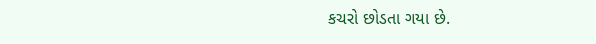કચરો છોડતા ગયા છે.